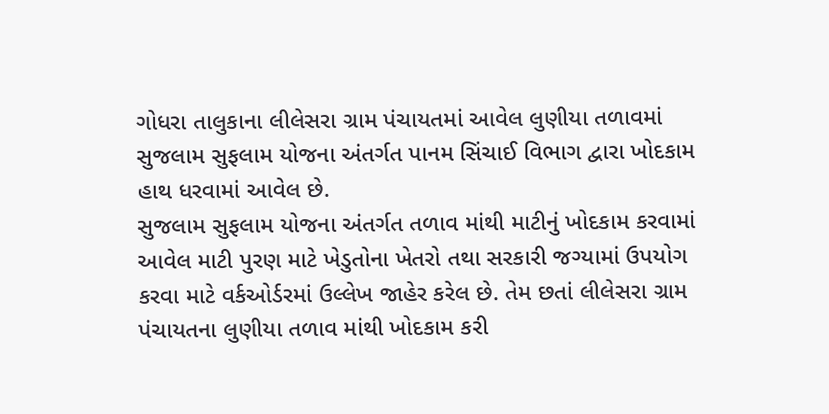ગોધરા તાલુકાના લીલેસરા ગ્રામ પંચાયતમાં આવેલ લુણીયા તળાવમાં સુજલામ સુફલામ યોજના અંતર્ગત પાનમ સિંચાઈ વિભાગ દ્વારા ખોદકામ હાથ ધરવામાં આવેલ છે.
સુજલામ સુફલામ યોજના અંતર્ગત તળાવ માંથી માટીનું ખોદકામ કરવામાં આવેલ માટી પુરણ માટે ખેડુતોના ખેતરો તથા સરકારી જગ્યામાં ઉપયોગ કરવા માટે વર્કઓર્ડરમાં ઉલ્લેખ જાહેર કરેલ છે. તેમ છતાં લીલેસરા ગ્રામ પંચાયતના લુણીયા તળાવ માંથી ખોદકામ કરી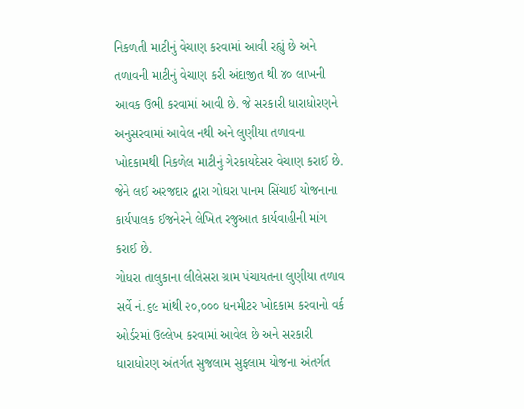નિકળતી માટીનું વેચાણ કરવામાં આવી રહ્યું છે અને તળાવની માટીનું વેચાણ કરી અંદાજીત થી ૪૦ લાખની આવક ઉભી કરવામાં આવી છે. જે સરકારી ધારાધોરણને અનુસરવામાં આવેલ નથી અને લુણીયા તળાવના ખોદકામથી નિકળેલ માટીનું ગેરકાયદેસર વેચાણ કરાઈ છે. જેને લઈ અરજદાર દ્વારા ગોઘરા પાનમ સિંચાઈ યોજનાના કાર્યપાલક ઈજનેરને લેખિત રજુઆત કાર્યવાહીની માંગ કરાઈ છે.
ગોધરા તાલુકાના લીલેસરા ગ્રામ પંચાયતના લુણીયા તળાવ સર્વે નં.૬૯ માંથી ૨૦,૦૦૦ ધનમીટર ખોદકામ કરવાનો વર્ક ઓર્ડરમાં ઉલ્લેખ કરવામાં આવેલ છે અને સરકારી ધારાધોરણ અંતર્ગત સુજલામ સુફલામ યોજના અંતર્ગત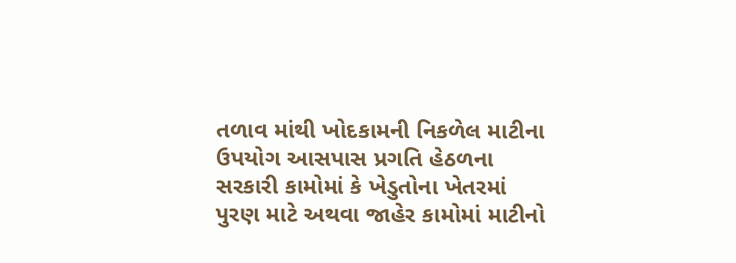તળાવ માંથી ખોદકામની નિકળેલ માટીના ઉપયોગ આસપાસ પ્રગતિ હેઠળના સરકારી કામોમાં કે ખેડુતોના ખેતરમાં પુરણ માટે અથવા જાહેર કામોમાં માટીનો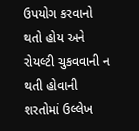ઉપયોગ કરવાનો થતો હોય અને રોયલ્ટી ચુકવવાની ન થતી હોવાની શરતોમાં ઉલ્લેખ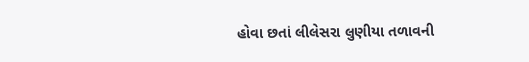હોવા છતાં લીલેસરા લુણીયા તળાવની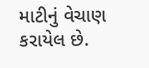માટીનું વેચાણ કરાયેલ છે.